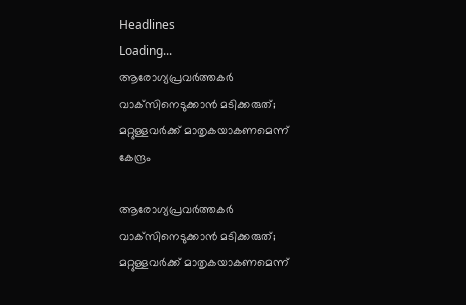Headlines
Loading...
ആരോഗ്യപ്രവര്‍ത്തകര്‍ വാക്‌സിനെടുക്കാന്‍ മടിക്കരുത്; മറ്റുള്ളവര്‍ക്ക് മാതൃകയാകണമെന്ന് കേന്ദ്രം

ആരോഗ്യപ്രവര്‍ത്തകര്‍ വാക്‌സിനെടുക്കാന്‍ മടിക്കരുത്; മറ്റുള്ളവര്‍ക്ക് മാതൃകയാകണമെന്ന്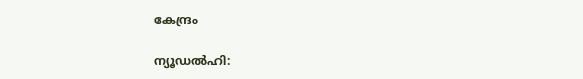കേന്ദ്രം

ന്യൂഡൽഹി: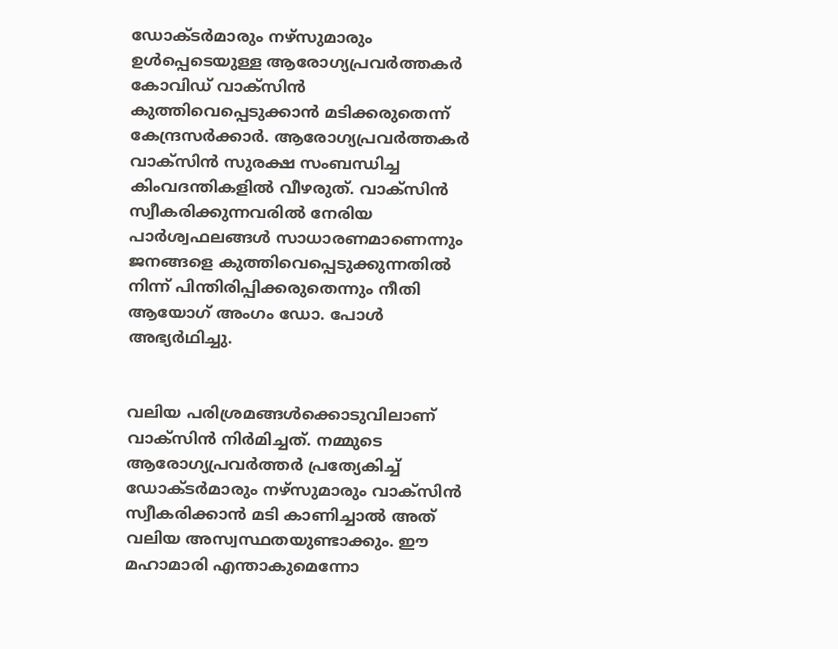ഡോക്ടർമാരും നഴ്സുമാരും ഉൾപ്പെടെയുള്ള ആരോഗ്യപ്രവർത്തകർ കോവിഡ് വാക്സിൻ കുത്തിവെപ്പെടുക്കാൻ മടിക്കരുതെന്ന് കേന്ദ്രസർക്കാർ. ആരോഗ്യപ്രവർത്തകർ വാക്സിൻ സുരക്ഷ സംബന്ധിച്ച കിംവദന്തികളിൽ വീഴരുത്. വാക്സിൻ സ്വീകരിക്കുന്നവരിൽ നേരിയ പാർശ്വഫലങ്ങൾ സാധാരണമാണെന്നും ജനങ്ങളെ കുത്തിവെപ്പെടുക്കുന്നതിൽ നിന്ന് പിന്തിരിപ്പിക്കരുതെന്നും നീതി ആയോഗ് അംഗം ഡോ. പോൾ അഭ്യർഥിച്ചു.


വലിയ പരിശ്രമങ്ങൾക്കൊടുവിലാണ് വാക്സിൻ നിർമിച്ചത്. നമ്മുടെ ആരോഗ്യപ്രവർത്തർ പ്രത്യേകിച്ച് ഡോക്ടർമാരും നഴ്സുമാരും വാക്സിൻ സ്വീകരിക്കാൻ മടി കാണിച്ചാൽ അത് വലിയ അസ്വസ്ഥതയുണ്ടാക്കും. ഈ മഹാമാരി എന്താകുമെന്നോ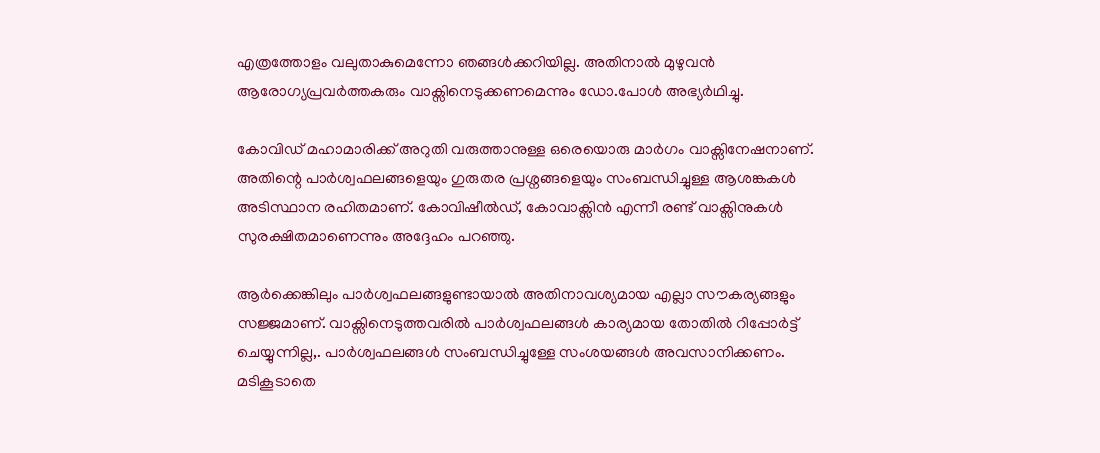എത്രത്തോളം വലുതാകുമെന്നോ ഞങ്ങൾക്കറിയില്ല. അതിനാൽ മുഴുവൻ ആരോഗ്യപ്രവർത്തകരും വാക്സിനെടുക്കണമെന്നും ഡോ.പോൾ അഭ്യർഥിച്ചു.

കോവിഡ് മഹാമാരിക്ക് അറുതി വരുത്താനുള്ള ഒരെയൊരു മാർഗം വാക്സിനേഷനാണ്. അതിന്റെ പാർശ്വഫലങ്ങളെയും ഗുരുതര പ്രശ്നങ്ങളെയും സംബന്ധിച്ചുള്ള ആശങ്കകൾ അടിസ്ഥാന രഹിതമാണ്. കോവിഷീൽഡ്, കോവാക്സിൻ എന്നീ രണ്ട് വാക്സിനുകൾ സുരക്ഷിതമാണെന്നും അദ്ദേഹം പറഞ്ഞു.

ആർക്കെങ്കിലും പാർശ്വഫലങ്ങളുണ്ടായാൽ അതിനാവശ്യമായ എല്ലാ സൗകര്യങ്ങളും സജ്ജമാണ്. വാക്സിനെടുത്തവരിൽ പാർശ്വഫലങ്ങൾ കാര്യമായ തോതിൽ റിപ്പോർട്ട് ചെയ്യുന്നില്ല,. പാർശ്വഫലങ്ങൾ സംബന്ധിച്ചുള്ളേ സംശയങ്ങൾ അവസാനിക്കണം. മടികൂടാതെ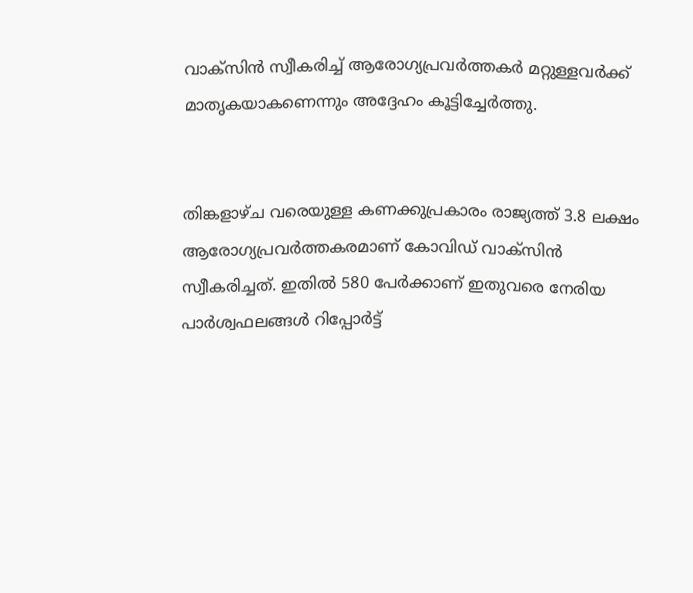വാക്സിൻ സ്വീകരിച്ച് ആരോഗ്യപ്രവർത്തകർ മറ്റുള്ളവർക്ക് മാതൃകയാകണെന്നും അദ്ദേഹം കൂട്ടിച്ചേർത്തു.


തിങ്കളാഴ്ച വരെയുള്ള കണക്കുപ്രകാരം രാജ്യത്ത് 3.8 ലക്ഷം ആരോഗ്യപ്രവർത്തകരമാണ് കോവിഡ് വാക്സിൻ സ്വീകരിച്ചത്. ഇതിൽ 580 പേർക്കാണ് ഇതുവരെ നേരിയ പാർശ്വഫലങ്ങൾ റിപ്പോർട്ട്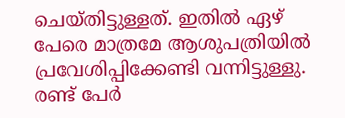ചെയ്തിട്ടുള്ളത്. ഇതിൽ ഏഴ് പേരെ മാത്രമേ ആശുപത്രിയിൽ പ്രവേശിപ്പിക്കേണ്ടി വന്നിട്ടുള്ളു. രണ്ട് പേർ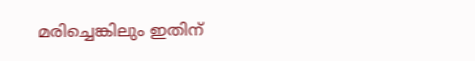മരിച്ചെങ്കിലും ഇതിന്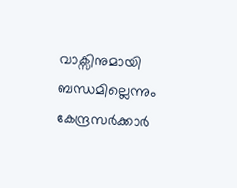വാക്സിനുമായി ബന്ധമില്ലെന്നും കേന്ദ്രസർക്കാർ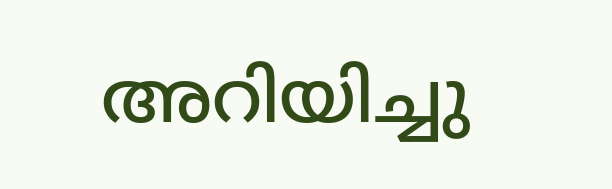അറിയിച്ചു